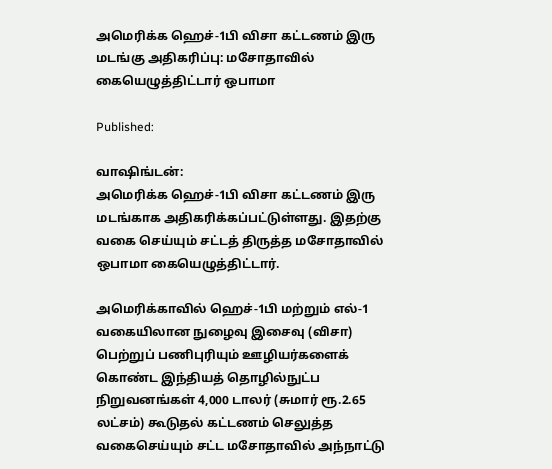அமெரிக்க ஹெச்-1பி விசா கட்டணம் இரு மடங்கு அதிகரிப்பு: மசோதாவில் கையெழுத்திட்டார் ஒபாமா

Published:

வாஷிங்டன்:
அமெரிக்க ஹெச்-1பி விசா கட்டணம் இரு மடங்காக அதிகரிக்கப்பட்டுள்ளது. இதற்கு வகை செய்யும் சட்டத் திருத்த மசோதாவில் ஒபாமா கையெழுத்திட்டார்.

அமெரிக்காவில் ஹெச்-1பி மற்றும் எல்-1 வகையிலான நுழைவு இசைவு (விசா) பெற்றுப் பணிபுரியும் ஊழியர்களைக் கொண்ட இந்தியத் தொழில்நுட்ப நிறுவனங்கள் 4,000 டாலர் (சுமார் ரூ.2.65 லட்சம்) கூடுதல் கட்டணம் செலுத்த வகைசெய்யும் சட்ட மசோதாவில் அந்நாட்டு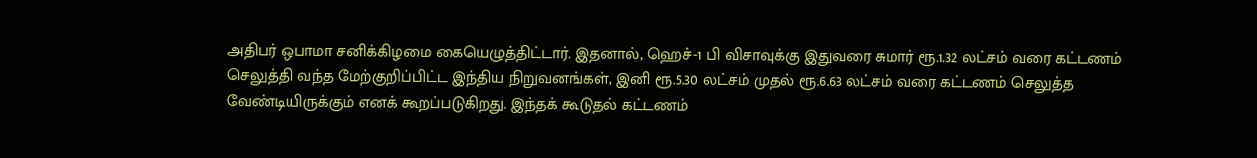அதிபர் ஒபாமா சனிக்கிழமை கையெழுத்திட்டார். இதனால், ஹெச்-1 பி விசாவுக்கு இதுவரை சுமார் ரூ.1.32 லட்சம் வரை கட்டணம் செலுத்தி வந்த மேற்குறிப்பிட்ட இந்திய நிறுவனங்கள், இனி ரூ.5.30 லட்சம் முதல் ரூ.6.63 லட்சம் வரை கட்டணம் செலுத்த வேண்டியிருக்கும் எனக் கூறப்படுகிறது. இந்தக் கூடுதல் கட்டணம்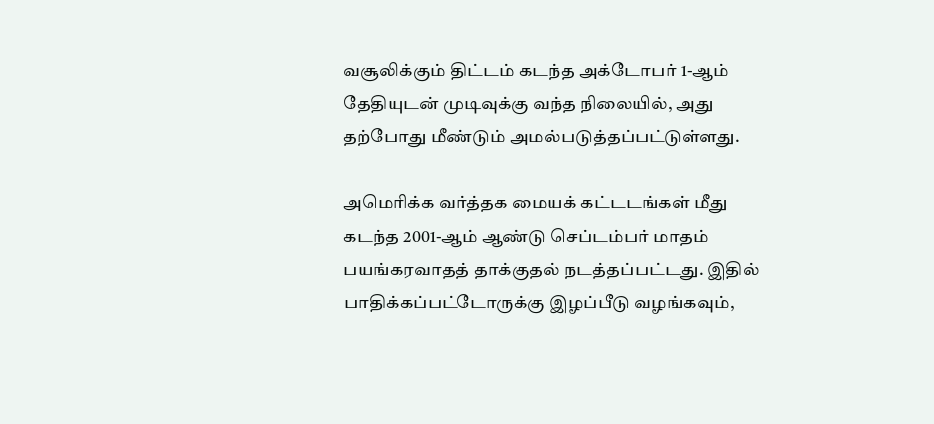வசூலிக்கும் திட்டம் கடந்த அக்டோபர் 1-ஆம் தேதியுடன் முடிவுக்கு வந்த நிலையில், அது தற்போது மீண்டும் அமல்படுத்தப்பட்டுள்ளது.

அமெரிக்க வர்த்தக மையக் கட்டடங்கள் மீது கடந்த 2001-ஆம் ஆண்டு செப்டம்பர் மாதம் பயங்கரவாதத் தாக்குதல் நடத்தப்பட்டது. இதில் பாதிக்கப்பட்டோருக்கு இழப்பீடு வழங்கவும்,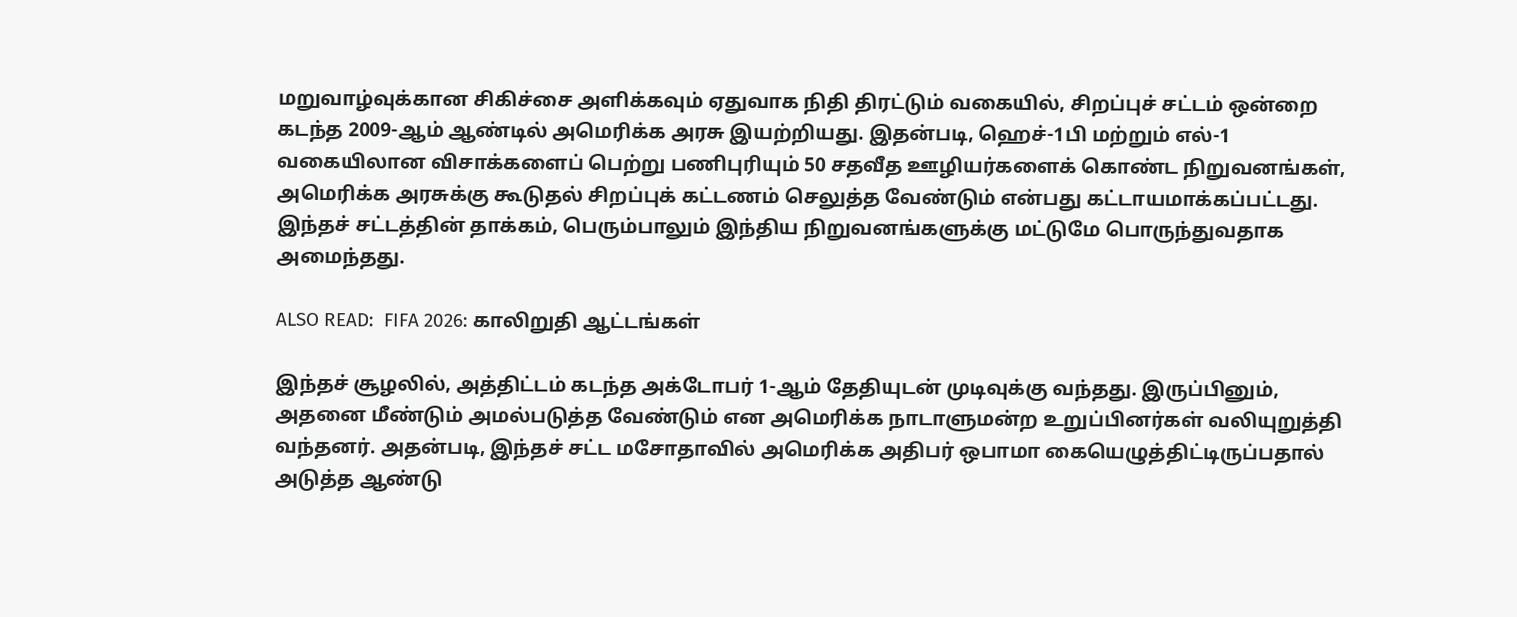மறுவாழ்வுக்கான சிகிச்சை அளிக்கவும் ஏதுவாக நிதி திரட்டும் வகையில், சிறப்புச் சட்டம் ஒன்றை கடந்த 2009-ஆம் ஆண்டில் அமெரிக்க அரசு இயற்றியது. இதன்படி, ஹெச்-1பி மற்றும் எல்-1 வகையிலான விசாக்களைப் பெற்று பணிபுரியும் 50 சதவீத ஊழியர்களைக் கொண்ட நிறுவனங்கள், அமெரிக்க அரசுக்கு கூடுதல் சிறப்புக் கட்டணம் செலுத்த வேண்டும் என்பது கட்டாயமாக்கப்பட்டது. இந்தச் சட்டத்தின் தாக்கம், பெரும்பாலும் இந்திய நிறுவனங்களுக்கு மட்டுமே பொருந்துவதாக அமைந்தது.

ALSO READ:  FIFA 2026: காலிறுதி ஆட்டங்கள்

இந்தச் சூழலில், அத்திட்டம் கடந்த அக்டோபர் 1-ஆம் தேதியுடன் முடிவுக்கு வந்தது. இருப்பினும், அதனை மீண்டும் அமல்படுத்த வேண்டும் என அமெரிக்க நாடாளுமன்ற உறுப்பினர்கள் வலியுறுத்தி வந்தனர். அதன்படி, இந்தச் சட்ட மசோதாவில் அமெரிக்க அதிபர் ஒபாமா கையெழுத்திட்டிருப்பதால் அடுத்த ஆண்டு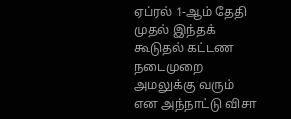ஏப்ரல் 1-ஆம் தேதி முதல் இந்தக் கூடுதல் கட்டண நடைமுறை அமலுக்கு வரும் என அந்நாட்டு விசா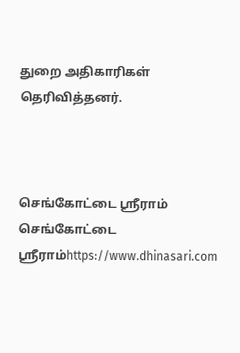துறை அதிகாரிகள் தெரிவித்தனர்.



செங்கோட்டை ஸ்ரீராம்
செங்கோட்டை ஸ்ரீராம்https://www.dhinasari.com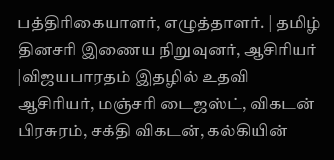பத்திரிகையாளர், எழுத்தாளர். | தமிழ் தினசரி இணைய நிறுவுனர், ஆசிரியர் |விஜயபாரதம் இதழில் உதவி ஆசிரியர், மஞ்சரி டைஜஸ்ட், விகடன் பிரசுரம், சக்தி விகடன், கல்கியின்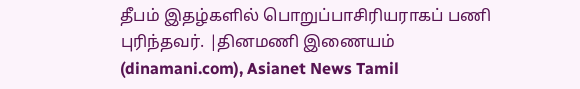தீபம் இதழ்களில் பொறுப்பாசிரியராகப் பணி புரிந்தவர். |தினமணி இணையம் (dinamani.com), Asianet News Tamil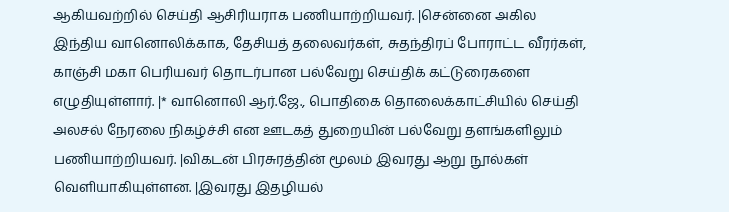ஆகியவற்றில் செய்தி ஆசிரியராக பணியாற்றியவர். |சென்னை அகில இந்திய வானொலிக்காக, தேசியத் தலைவர்கள், சுதந்திரப் போராட்ட வீரர்கள், காஞ்சி மகா பெரியவர் தொடர்பான பல்வேறு செய்திக் கட்டுரைகளை எழுதியுள்ளார். |* வானொலி ஆர்.ஜே., பொதிகை தொலைக்காட்சியில் செய்தி அலசல் நேரலை நிகழ்ச்சி என ஊடகத் துறையின் பல்வேறு தளங்களிலும் பணியாற்றியவர். |விகடன் பிரசுரத்தின் மூலம் இவரது ஆறு நூல்கள் வெளியாகியுள்ளன. |இவரது இதழியல்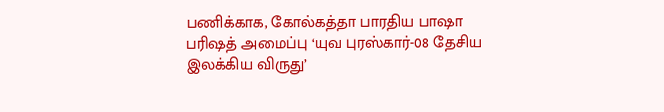பணிக்காக, கோல்கத்தா பாரதிய பாஷா பரிஷத் அமைப்பு ‘யுவ புரஸ்கார்-08 தேசிய இலக்கிய விருது’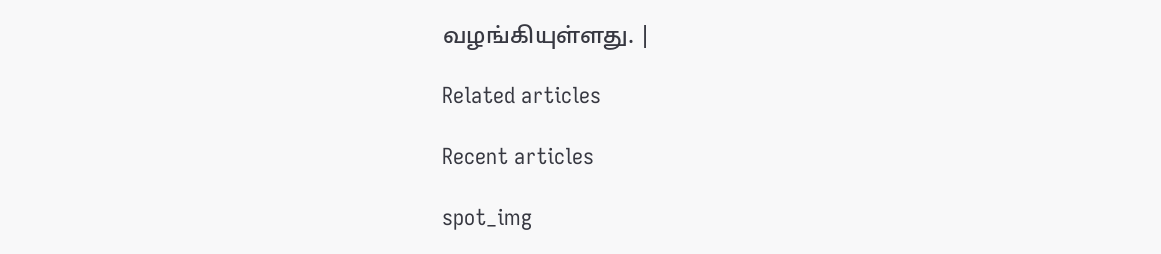வழங்கியுள்ளது. |

Related articles

Recent articles

spot_img